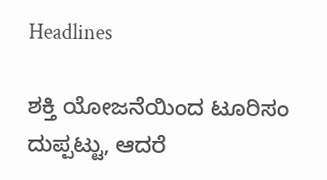Headlines

ಶಕ್ತಿ ಯೋಜನೆಯಿಂದ ಟೂರಿಸಂ ದುಪ್ಪಟ್ಟು, ಆದರೆ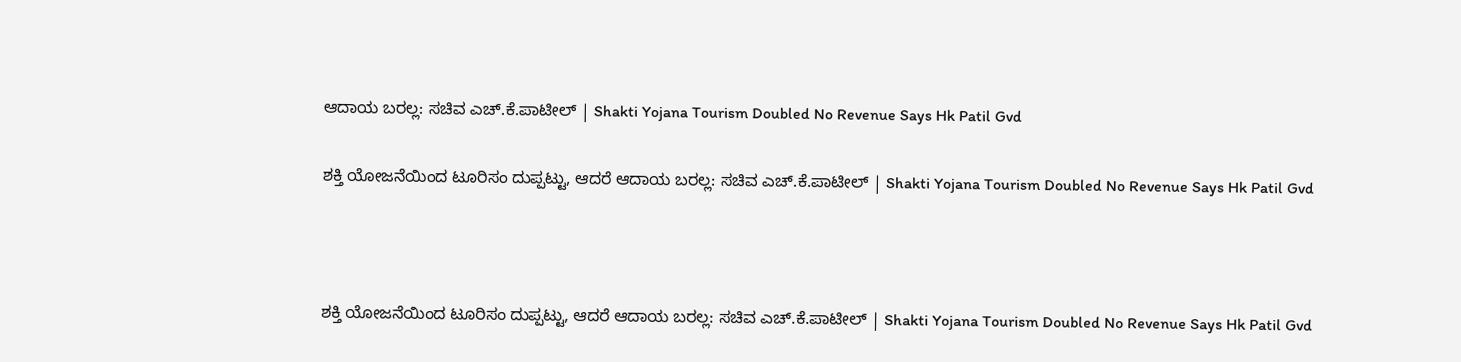ಆದಾಯ ಬರಲ್ಲ: ಸಚಿವ ಎಚ್.ಕೆ.ಪಾಟೀಲ್ | Shakti Yojana Tourism Doubled No Revenue Says Hk Patil Gvd

ಶಕ್ತಿ ಯೋಜನೆಯಿಂದ ಟೂರಿಸಂ ದುಪ್ಪಟ್ಟು, ಆದರೆ ಆದಾಯ ಬರಲ್ಲ: ಸಚಿವ ಎಚ್.ಕೆ.ಪಾಟೀಲ್ | Shakti Yojana Tourism Doubled No Revenue Says Hk Patil Gvd



ಶಕ್ತಿ ಯೋಜನೆಯಿಂದ ಟೂರಿಸಂ ದುಪ್ಪಟ್ಟು, ಆದರೆ ಆದಾಯ ಬರಲ್ಲ: ಸಚಿವ ಎಚ್.ಕೆ.ಪಾಟೀಲ್ | Shakti Yojana Tourism Doubled No Revenue Says Hk Patil Gvd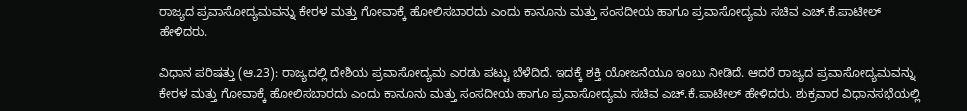ರಾಜ್ಯದ ಪ್ರವಾಸೋದ್ಯಮವನ್ನು ಕೇರಳ ಮತ್ತು ಗೋವಾಕ್ಕೆ ಹೋಲಿಸಬಾರದು ಎಂದು ಕಾನೂನು ಮತ್ತು ಸಂಸದೀಯ ಹಾಗೂ ಪ್ರವಾಸೋದ್ಯಮ ಸಚಿವ ಎಚ್.ಕೆ.ಪಾಟೀಲ್ ಹೇಳಿದರು.

ವಿಧಾನ ಪರಿಷತ್ತು (ಆ.23): ರಾಜ್ಯದಲ್ಲಿ ದೇಶಿಯ ಪ್ರವಾಸೋದ್ಯಮ ಎರಡು ಪಟ್ಟು ಬೆಳೆದಿದೆ. ಇದಕ್ಕೆ ಶಕ್ತಿ ಯೋಜನೆಯೂ ಇಂಬು ನೀಡಿದೆ. ಆದರೆ ರಾಜ್ಯದ ಪ್ರವಾಸೋದ್ಯಮವನ್ನು ಕೇರಳ ಮತ್ತು ಗೋವಾಕ್ಕೆ ಹೋಲಿಸಬಾರದು ಎಂದು ಕಾನೂನು ಮತ್ತು ಸಂಸದೀಯ ಹಾಗೂ ಪ್ರವಾಸೋದ್ಯಮ ಸಚಿವ ಎಚ್.ಕೆ.ಪಾಟೀಲ್ ಹೇಳಿದರು. ಶುಕ್ರವಾರ ವಿಧಾನಸಭೆಯಲ್ಲಿ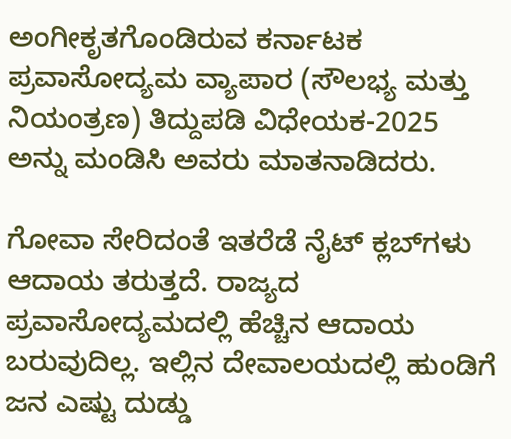ಅಂಗೀಕೃತಗೊಂಡಿರುವ ಕರ್ನಾಟಕ ಪ್ರವಾಸೋದ್ಯಮ ವ್ಯಾಪಾರ (ಸೌಲಭ್ಯ ಮತ್ತು ನಿಯಂತ್ರಣ) ತಿದ್ದುಪಡಿ ವಿಧೇಯಕ-2025 ಅನ್ನು ಮಂಡಿಸಿ ಅವರು ಮಾತನಾಡಿದರು.

ಗೋವಾ ಸೇರಿದಂತೆ ಇತರೆಡೆ ನೈಟ್ ಕ್ಲಬ್‌ಗಳು ಆದಾಯ ತರುತ್ತದೆ. ರಾಜ್ಯದ ಪ್ರವಾಸೋದ್ಯಮದಲ್ಲಿ ಹೆಚ್ಚಿನ ಆದಾಯ ಬರುವುದಿಲ್ಲ. ಇಲ್ಲಿನ ದೇವಾಲಯದಲ್ಲಿ ಹುಂಡಿಗೆ ಜನ ಎಷ್ಟು ದುಡ್ಡು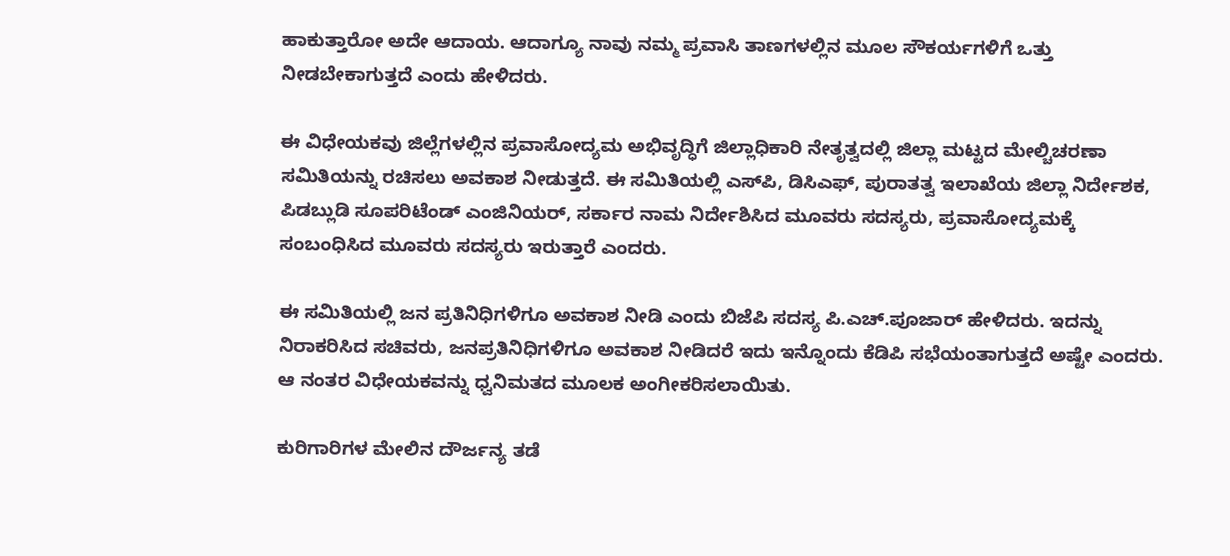ಹಾಕುತ್ತಾರೋ ಅದೇ ಆದಾಯ. ಆದಾಗ್ಯೂ ನಾವು ನಮ್ಮ ಪ್ರವಾಸಿ ತಾಣಗಳಲ್ಲಿನ ಮೂಲ ಸೌಕರ್ಯಗಳಿಗೆ ಒತ್ತು ನೀಡಬೇಕಾಗುತ್ತದೆ ಎಂದು ಹೇಳಿದರು.

ಈ ವಿಧೇಯಕವು ಜಿಲ್ಲೆಗಳಲ್ಲಿನ ಪ್ರವಾಸೋದ್ಯಮ ಅಭಿವೃದ್ಧಿಗೆ ಜಿಲ್ಲಾಧಿಕಾರಿ ನೇತೃತ್ವದಲ್ಲಿ ಜಿಲ್ಲಾ ಮಟ್ಟದ ಮೇಲ್ಚಿಚರಣಾ ಸಮಿತಿಯನ್ನು ರಚಿಸಲು ಅವಕಾಶ ನೀಡುತ್ತದೆ. ಈ ಸಮಿತಿಯಲ್ಲಿ ಎಸ್‌ಪಿ, ಡಿಸಿಎಫ್, ಪುರಾತತ್ವ ಇಲಾಖೆಯ ಜಿಲ್ಲಾ ನಿರ್ದೇಶಕ, ಪಿಡಬ್ಲುಡಿ ಸೂಪರಿಟೆಂಡ್ ಎಂಜಿನಿಯರ್, ಸರ್ಕಾರ ನಾಮ ನಿರ್ದೇಶಿಸಿದ ಮೂವರು ಸದಸ್ಯರು, ಪ್ರವಾಸೋದ್ಯಮಕ್ಕೆ ಸಂಬಂಧಿಸಿದ ಮೂವರು ಸದಸ್ಯರು ಇರುತ್ತಾರೆ ಎಂದರು.

ಈ ಸಮಿತಿಯಲ್ಲಿ ಜನ ಪ್ರತಿನಿಧಿಗಳಿಗೂ ಅವಕಾಶ ನೀಡಿ ಎಂದು ಬಿಜೆಪಿ ಸದಸ್ಯ ಪಿ.ಎಚ್.ಪೂಜಾರ್ ಹೇಳಿದರು. ಇದನ್ನು ನಿರಾಕರಿಸಿದ ಸಚಿವರು, ಜನಪ್ರತಿನಿಧಿಗಳಿಗೂ ಅವಕಾಶ ನೀಡಿದರೆ ಇದು ಇನ್ನೊಂದು ಕೆಡಿಪಿ ಸಭೆಯಂತಾಗುತ್ತದೆ ಅಷ್ಟೇ ಎಂದರು. ಆ ನಂತರ ವಿಧೇಯಕವನ್ನು ಧ್ವನಿಮತದ ಮೂಲಕ ಅಂಗೀಕರಿಸಲಾಯಿತು.

ಕುರಿಗಾರಿಗಳ ಮೇಲಿನ ದೌರ್ಜನ್ಯ ತಡೆ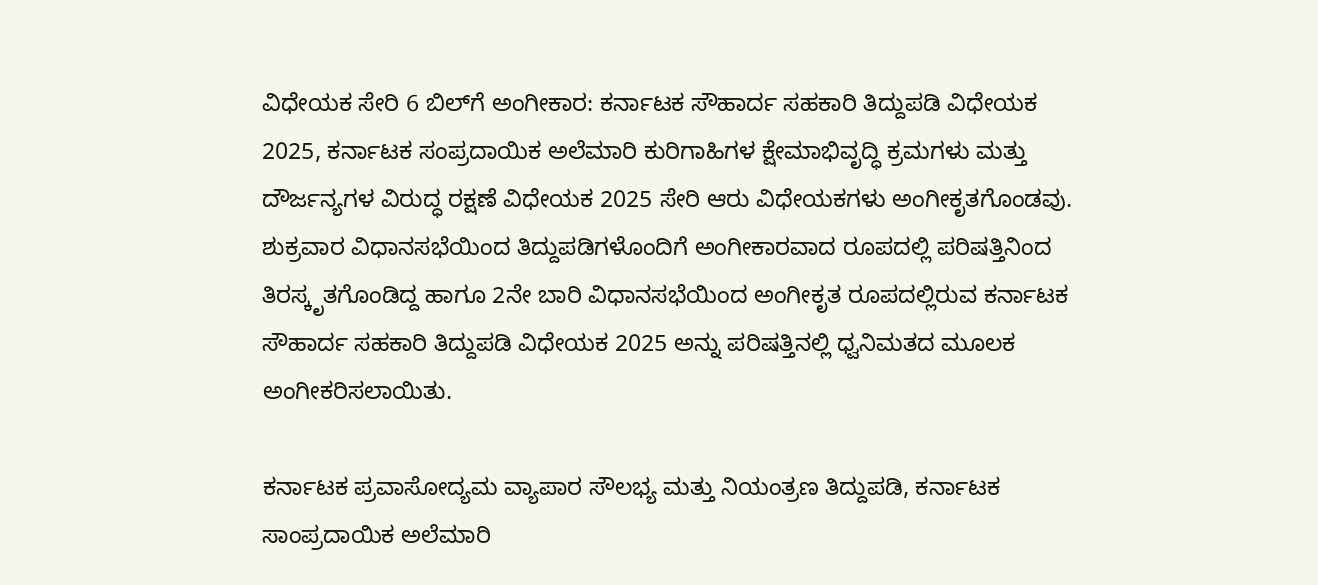ವಿಧೇಯಕ ಸೇರಿ 6 ಬಿಲ್‌ಗೆ ಅಂಗೀಕಾರ: ಕರ್ನಾಟಕ ಸೌಹಾರ್ದ ಸಹಕಾರಿ ತಿದ್ದುಪಡಿ ವಿಧೇಯಕ 2025, ಕರ್ನಾಟಕ ಸಂಪ್ರದಾಯಿಕ ಅಲೆಮಾರಿ ಕುರಿಗಾಹಿಗಳ ಕ್ಷೇಮಾಭಿವೃದ್ಧಿ ಕ್ರಮಗಳು ಮತ್ತು ದೌರ್ಜನ್ಯಗಳ ವಿರುದ್ಧ ರಕ್ಷಣೆ ವಿಧೇಯಕ 2025 ಸೇರಿ ಆರು ವಿಧೇಯಕಗಳು ಅಂಗೀಕೃತಗೊಂಡವು. ಶುಕ್ರವಾರ ವಿಧಾನಸಭೆಯಿಂದ ತಿದ್ದುಪಡಿಗಳೊಂದಿಗೆ ಅಂಗೀಕಾರವಾದ ರೂಪದಲ್ಲಿ ಪರಿಷತ್ತಿನಿಂದ ತಿರಸ್ಕೃತಗೊಂಡಿದ್ದ ಹಾಗೂ 2ನೇ ಬಾರಿ ವಿಧಾನಸಭೆಯಿಂದ ಅಂಗೀಕೃತ ರೂಪದಲ್ಲಿರುವ ಕರ್ನಾಟಕ ಸೌಹಾರ್ದ ಸಹಕಾರಿ ತಿದ್ದುಪಡಿ ವಿಧೇಯಕ 2025 ಅನ್ನು ಪರಿಷತ್ತಿನಲ್ಲಿ ಧ್ವನಿಮತದ ಮೂಲಕ ಅಂಗೀಕರಿಸಲಾಯಿತು.

ಕರ್ನಾಟಕ ಪ್ರವಾಸೋದ್ಯಮ ವ್ಯಾಪಾರ ಸೌಲಭ್ಯ ಮತ್ತು ನಿಯಂತ್ರಣ ತಿದ್ದುಪಡಿ, ಕರ್ನಾಟಕ ಸಾಂಪ್ರದಾಯಿಕ ಅಲೆಮಾರಿ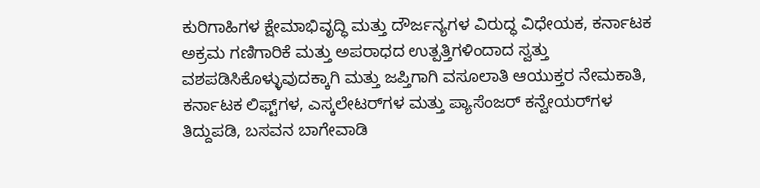ಕುರಿಗಾಹಿಗಳ ಕ್ಷೇಮಾಭಿವೃದ್ಧಿ ಮತ್ತು ದೌರ್ಜನ್ಯಗಳ ವಿರುದ್ಧ ವಿಧೇಯಕ, ಕರ್ನಾಟಕ ಅಕ್ರಮ ಗಣಿಗಾರಿಕೆ ಮತ್ತು ಅಪರಾಧದ ಉತ್ಪತ್ತಿಗಳಿಂದಾದ ಸ್ವತ್ತು ವಶಪಡಿಸಿಕೊಳ್ಳುವುದಕ್ಕಾಗಿ ಮತ್ತು ಜಪ್ತಿಗಾಗಿ ವಸೂಲಾತಿ ಆಯುಕ್ತರ ನೇಮಕಾತಿ, ಕರ್ನಾಟಕ ಲಿಫ್ಟ್‌ಗಳ, ಎಸ್ಕಲೇಟರ್‌ಗಳ ಮತ್ತು ಪ್ಯಾಸೆಂಜರ್‌ ಕನ್ವೇಯರ್‌ಗಳ ತಿದ್ದುಪಡಿ, ಬಸವನ ಬಾಗೇವಾಡಿ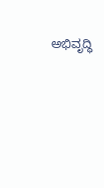ಅಭಿವೃದ್ಧಿ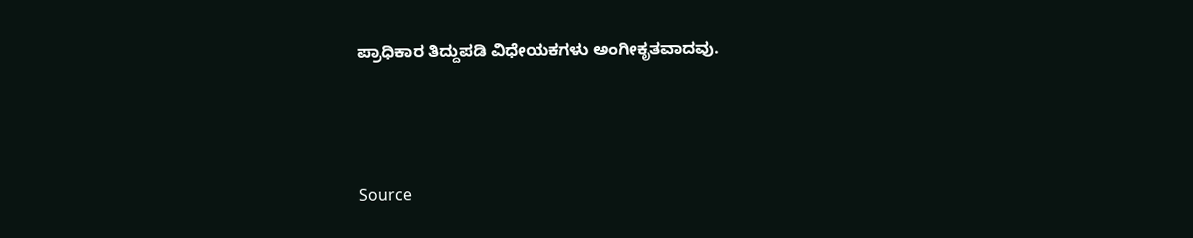ಪ್ರಾಧಿಕಾರ ತಿದ್ದುಪಡಿ ವಿಧೇಯಕಗಳು ಅಂಗೀಕೃತವಾದವು.



Source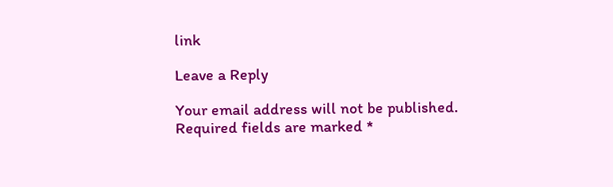link

Leave a Reply

Your email address will not be published. Required fields are marked *